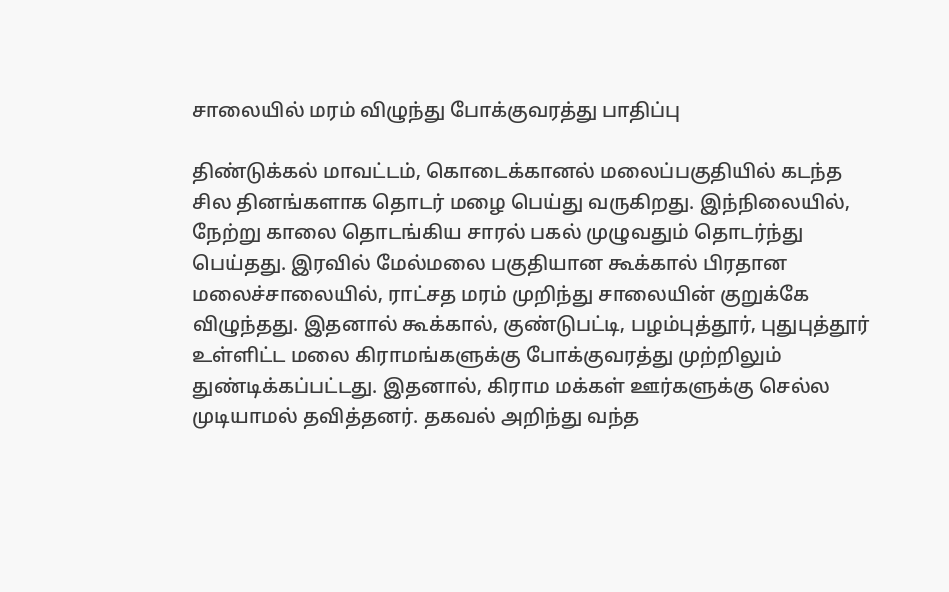சாலையில் மரம் விழுந்து போக்குவரத்து பாதிப்பு

திண்டுக்கல் மாவட்டம், கொடைக்கானல் மலைப்பகுதியில் கடந்த சில தினங்களாக தொடர் மழை பெய்து வருகிறது. இந்நிலையில், நேற்று காலை தொடங்கிய சாரல் பகல் முழுவதும் தொடர்ந்து பெய்தது. இரவில் மேல்மலை பகுதியான கூக்கால் பிரதான மலைச்சாலையில், ராட்சத மரம் முறிந்து சாலையின் குறுக்கே விழுந்தது. இதனால் கூக்கால், குண்டுபட்டி, பழம்புத்தூர், புதுபுத்தூர் உள்ளிட்ட மலை கிராமங்களுக்கு போக்குவரத்து முற்றிலும் துண்டிக்கப்பட்டது. இதனால், கிராம மக்கள் ஊர்களுக்கு செல்ல முடியாமல் தவித்தனர். தகவல் அறிந்து வந்த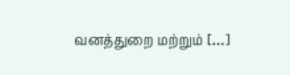வனத்துறை மற்றும் […]